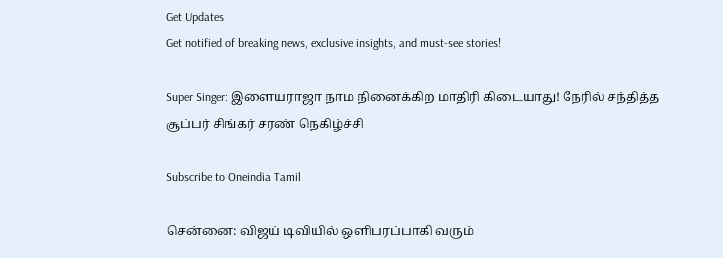Get Updates
Get notified of breaking news, exclusive insights, and must-see stories!

Super Singer: இளையராஜா நாம நினைக்கிற மாதிரி கிடையாது! நேரில் சந்தித்த சூப்பர் சிங்கர் சரண் நெகிழ்ச்சி

Subscribe to Oneindia Tamil

சென்னை: விஜய் டிவியில் ஒளிபரப்பாகி வரும்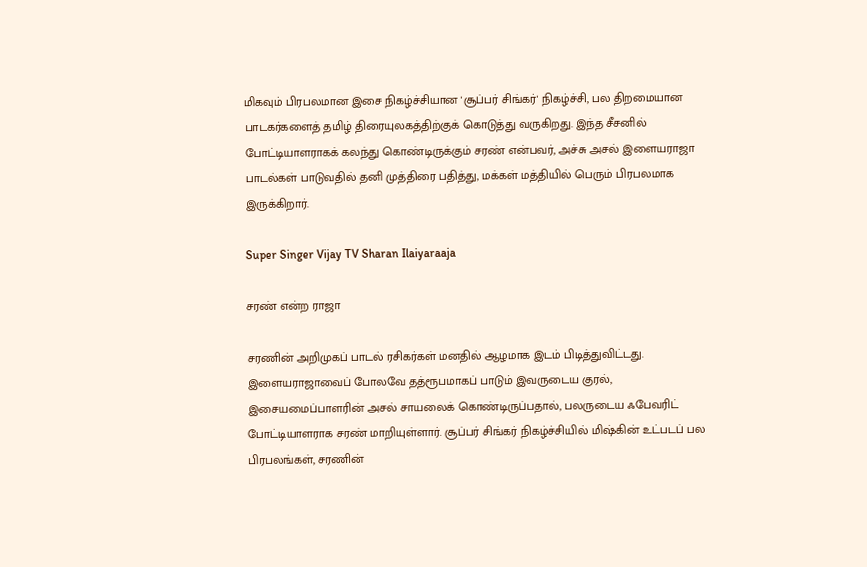மிகவும் பிரபலமான இசை நிகழ்ச்சியான 'சூப்பர் சிங்கர்' நிகழ்ச்சி, பல திறமையான பாடகர்களைத் தமிழ் திரையுலகத்திற்குக் கொடுத்து வருகிறது. இந்த சீசனில் போட்டியாளராகக் கலந்து கொண்டிருக்கும் சரண் என்பவர், அச்சு அசல் இளையராஜா பாடல்கள் பாடுவதில் தனி முத்திரை பதித்து, மக்கள் மத்தியில் பெரும் பிரபலமாக இருக்கிறார்.

Super Singer Vijay TV Sharan Ilaiyaraaja

சரண் என்ற ராஜா

சரணின் அறிமுகப் பாடல் ரசிகர்கள் மனதில் ஆழமாக இடம் பிடித்துவிட்டது. இளையராஜாவைப் போலவே தத்ரூபமாகப் பாடும் இவருடைய குரல், இசையமைப்பாளரின் அசல் சாயலைக் கொண்டிருப்பதால், பலருடைய ஃபேவரிட் போட்டியாளராக சரண் மாறியுள்ளார். சூப்பர் சிங்கர் நிகழ்ச்சியில் மிஷ்கின் உட்படப் பல பிரபலங்கள், சரணின்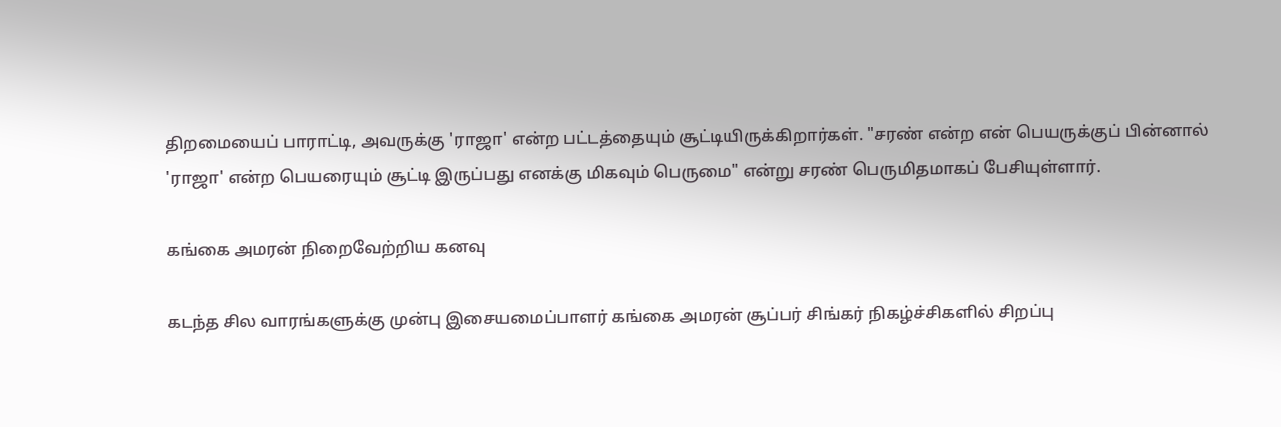திறமையைப் பாராட்டி, அவருக்கு 'ராஜா' என்ற பட்டத்தையும் சூட்டியிருக்கிறார்கள். "சரண் என்ற என் பெயருக்குப் பின்னால் 'ராஜா' என்ற பெயரையும் சூட்டி இருப்பது எனக்கு மிகவும் பெருமை" என்று சரண் பெருமிதமாகப் பேசியுள்ளார்.

கங்கை அமரன் நிறைவேற்றிய கனவு

கடந்த சில வாரங்களுக்கு முன்பு இசையமைப்பாளர் கங்கை அமரன் சூப்பர் சிங்கர் நிகழ்ச்சிகளில் சிறப்பு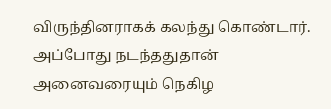விருந்தினராகக் கலந்து கொண்டார். அப்போது நடந்ததுதான் அனைவரையும் நெகிழ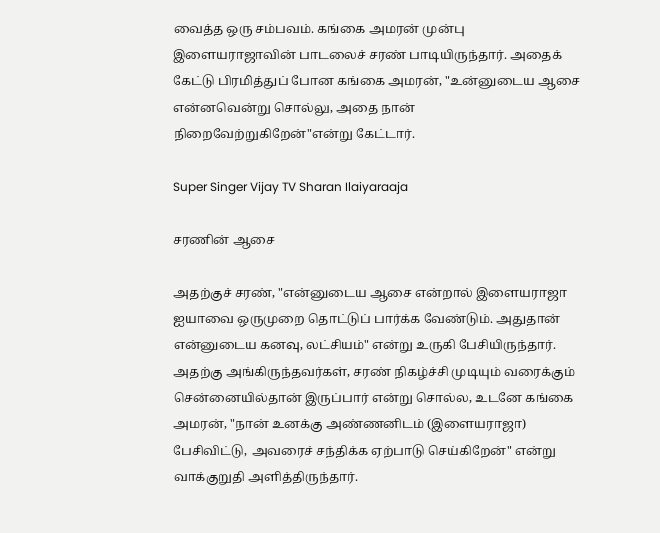வைத்த ஒரு சம்பவம். கங்கை அமரன் முன்பு இளையராஜாவின் பாடலைச் சரண் பாடியிருந்தார். அதைக் கேட்டு பிரமித்துப் போன கங்கை அமரன், "உன்னுடைய ஆசை என்னவென்று சொல்லு, அதை நான் நிறைவேற்றுகிறேன்"என்று கேட்டார்.

Super Singer Vijay TV Sharan Ilaiyaraaja

சரணின் ஆசை

அதற்குச் சரண், "என்னுடைய ஆசை என்றால் இளையராஜா ஐயாவை ஒருமுறை தொட்டுப் பார்க்க வேண்டும். அதுதான் என்னுடைய கனவு, லட்சியம்" என்று உருகி பேசியிருந்தார். அதற்கு அங்கிருந்தவர்கள், சரண் நிகழ்ச்சி முடியும் வரைக்கும் சென்னையில்தான் இருப்பார் என்று சொல்ல, உடனே கங்கை அமரன், "நான் உனக்கு அண்ணனிடம் (இளையராஜா) பேசிவிட்டு, அவரைச் சந்திக்க ஏற்பாடு செய்கிறேன்" என்று வாக்குறுதி அளித்திருந்தார்.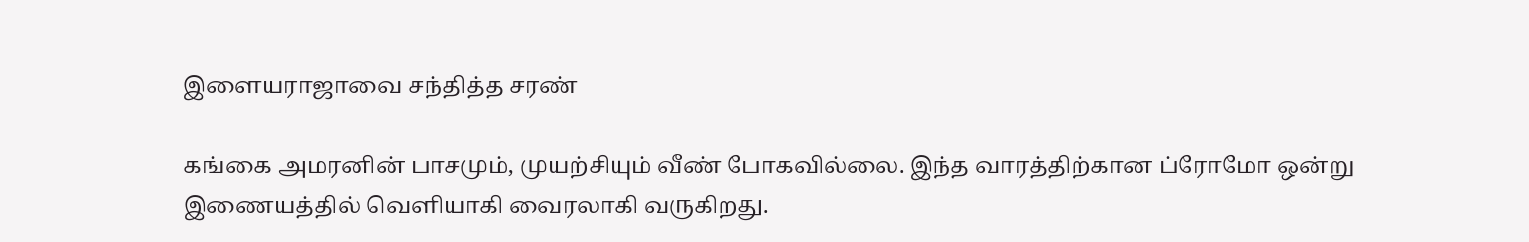இளையராஜாவை சந்தித்த சரண்

கங்கை அமரனின் பாசமும், முயற்சியும் வீண் போகவில்லை. இந்த வாரத்திற்கான ப்ரோமோ ஒன்று இணையத்தில் வெளியாகி வைரலாகி வருகிறது.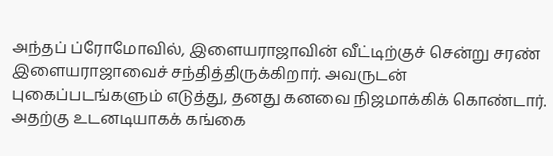அந்தப் ப்ரோமோவில், இளையராஜாவின் வீட்டிற்குச் சென்று சரண் இளையராஜாவைச் சந்தித்திருக்கிறார். அவருடன் புகைப்படங்களும் எடுத்து, தனது கனவை நிஜமாக்கிக் கொண்டார். அதற்கு உடனடியாகக் கங்கை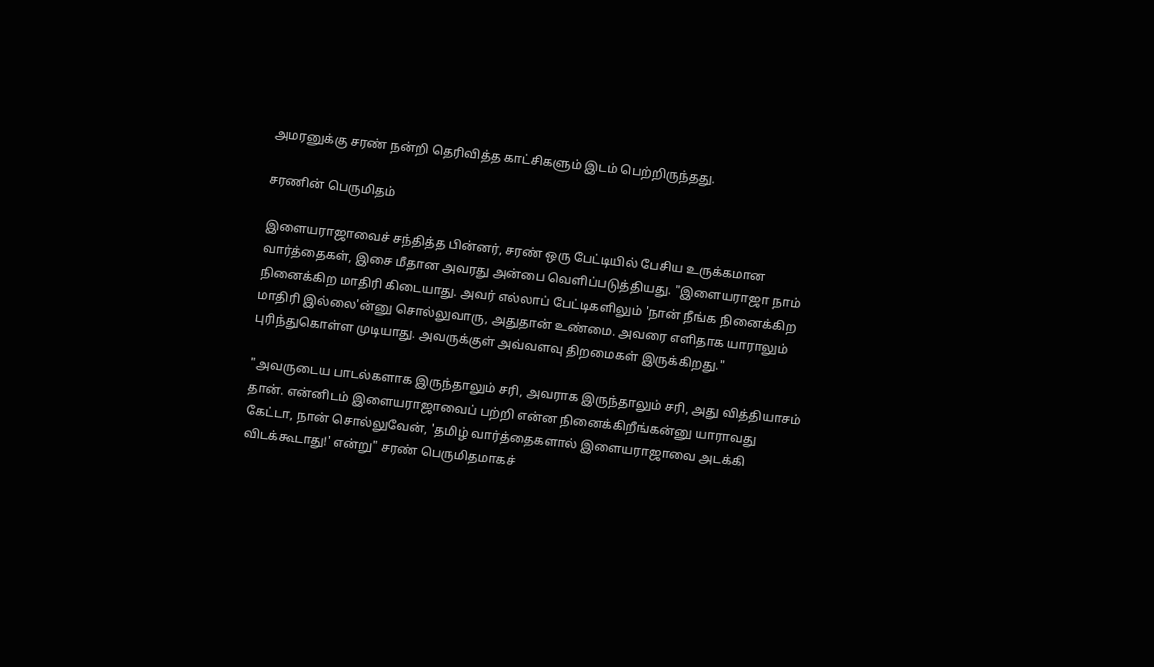அமரனுக்கு சரண் நன்றி தெரிவித்த காட்சிகளும் இடம் பெற்றிருந்தது.

சரணின் பெருமிதம்

இளையராஜாவைச் சந்தித்த பின்னர், சரண் ஒரு பேட்டியில் பேசிய உருக்கமான வார்த்தைகள், இசை மீதான அவரது அன்பை வெளிப்படுத்தியது. "இளையராஜா நாம் நினைக்கிற மாதிரி கிடையாது. அவர் எல்லாப் பேட்டிகளிலும் 'நான் நீங்க நினைக்கிற மாதிரி இல்லை'ன்னு சொல்லுவாரு, அதுதான் உண்மை. அவரை எளிதாக யாராலும் புரிந்துகொள்ள முடியாது. அவருக்குள் அவ்வளவு திறமைகள் இருக்கிறது."

"அவருடைய பாடல்களாக இருந்தாலும் சரி, அவராக இருந்தாலும் சரி, அது வித்தியாசம் தான். என்னிடம் இளையராஜாவைப் பற்றி என்ன நினைக்கிறீங்கன்னு யாராவது கேட்டா, நான் சொல்லுவேன், 'தமிழ் வார்த்தைகளால் இளையராஜாவை அடக்கி விடக்கூடாது!' என்று" சரண் பெருமிதமாகச்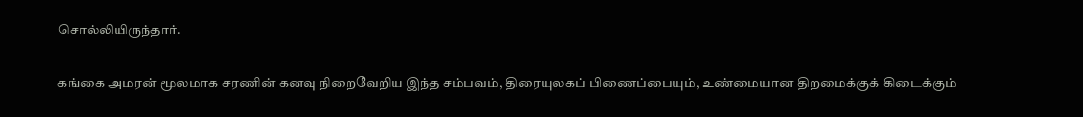சொல்லியிருந்தார்.

கங்கை அமரன் மூலமாக சரணின் கனவு நிறைவேறிய இந்த சம்பவம், திரையுலகப் பிணைப்பையும், உண்மையான திறமைக்குக் கிடைக்கும்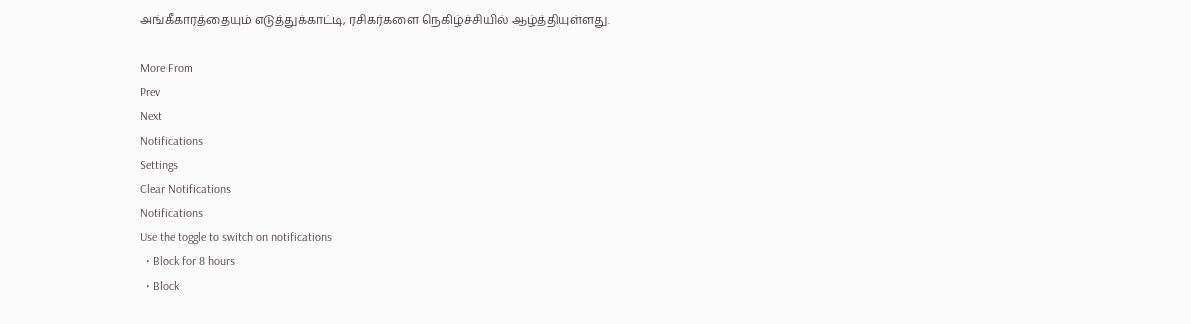அங்கீகாரத்தையும் எடுத்துக்காட்டி, ரசிகர்களை நெகிழ்ச்சியில் ஆழ்த்தியுள்ளது.

More From
Prev
Next
Notifications
Settings
Clear Notifications
Notifications
Use the toggle to switch on notifications
  • Block for 8 hours
  • Block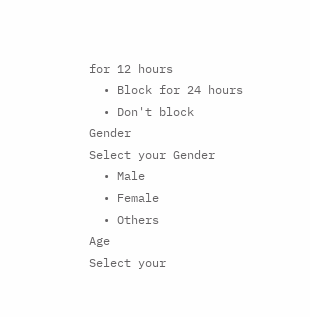for 12 hours
  • Block for 24 hours
  • Don't block
Gender
Select your Gender
  • Male
  • Female
  • Others
Age
Select your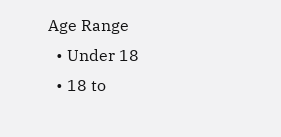Age Range
  • Under 18
  • 18 to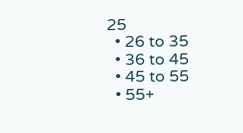25
  • 26 to 35
  • 36 to 45
  • 45 to 55
  • 55+